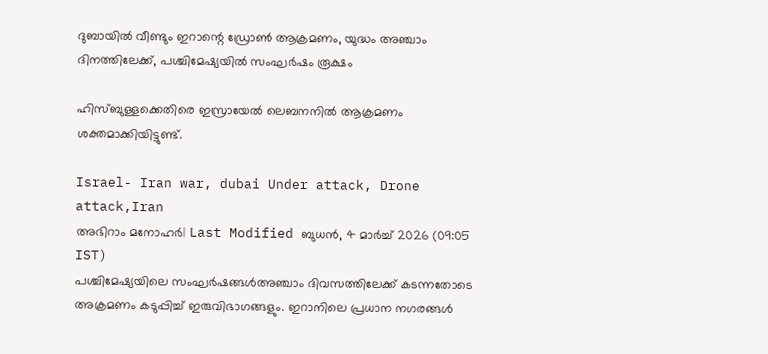ദുബായില്‍ വീണ്ടും ഇറാന്റെ ഡ്രോണ്‍ ആക്രമണം, യുദ്ധം അഞ്ചാം ദിനത്തിലേക്ക്, പശ്ചിമേഷ്യയില്‍ സംഘര്‍ഷം രൂക്ഷം

ഹിസ്ബുള്ളക്കെതിരെ ഇസ്രായേല്‍ ലെബനനില്‍ ആക്രമണം ശക്തമാക്കിയിട്ടുണ്ട്.

Israel- Iran war, dubai Under attack, Drone attack,Iran
അഭിറാം മനോഹർ| Last Modified ബുധന്‍, 4 മാര്‍ച്ച് 2026 (09:05 IST)
പശ്ചിമേഷ്യയിലെ സംഘര്‍ഷങ്ങള്‍അഞ്ചാം ദിവസത്തിലേക്ക് കടന്നതോടെ അക്രമണം കടുപ്പിച്ച് ഇരുവിഭാഗങ്ങളും. ഇറാനിലെ പ്രധാന നഗരങ്ങള്‍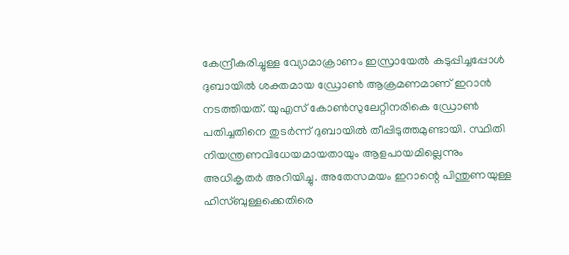കേന്ദ്രീകരിച്ചുള്ള വ്യോമാക്രാണം ഇസ്രായേല്‍ കടുപ്പിച്ചപ്പോള്‍ ദുബായില്‍ ശക്തമായ ഡ്രോണ്‍ ആക്രമണമാണ് ഇറാന്‍ നടത്തിയത്. യുഎസ് കോണ്‍സുലേറ്റിനരികെ ഡ്രോണ്‍ പതിച്ചതിനെ തുടര്‍ന്ന് ദുബായില്‍ തീപ്പിടുത്തമുണ്ടായി. സ്ഥിതി നിയന്ത്രണവിധേയമായതായും ആളപായമില്ലെന്നും അധികൃതര്‍ അറിയിച്ചു. അതേസമയം ഇറാന്റെ പിന്തുണയുള്ള ഹിസ്ബുള്ളക്കെതിരെ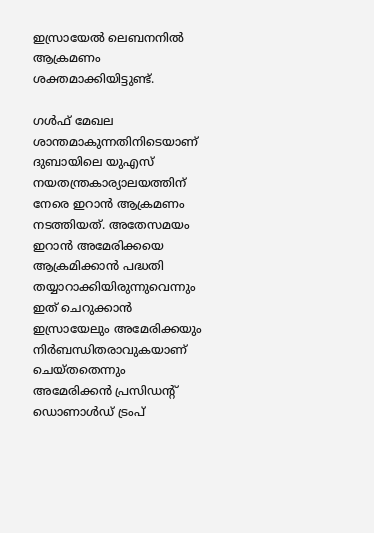ഇസ്രായേല്‍ ലെബനനില്‍ ആക്രമണം ശക്തമാക്കിയിട്ടുണ്ട്.

ഗള്‍ഫ് മേഖല ശാന്തമാകുന്നതിനിടെയാണ് ദുബായിലെ യുഎസ് നയതന്ത്രകാര്യാലയത്തിന് നേരെ ഇറാന്‍ ആക്രമണം നടത്തിയത്. അതേസമയം ഇറാന്‍ അമേരിക്കയെ ആക്രമിക്കാന്‍ പദ്ധതി തയ്യാറാക്കിയിരുന്നുവെന്നും ഇത് ചെറുക്കാന്‍ ഇസ്രായേലും അമേരിക്കയും നിര്‍ബന്ധിതരാവുകയാണ് ചെയ്തതെന്നും അമേരിക്കന്‍ പ്രസിഡന്റ് ഡൊണാള്‍ഡ് ട്രംപ്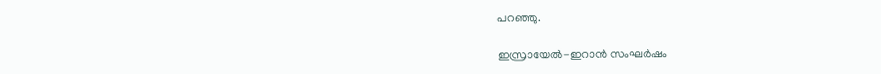പറഞ്ഞു.

ഇസ്രായേല്‍-ഇറാന്‍ സംഘര്‍ഷം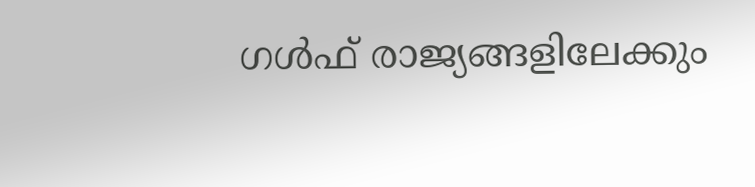ഗള്‍ഫ് രാജ്യങ്ങളിലേക്കും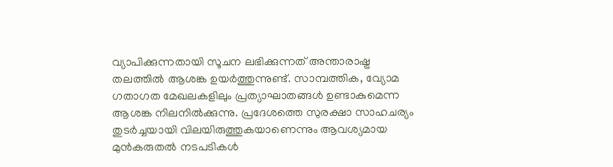വ്യാപിക്കുന്നതായി സൂചന ലഭിക്കുന്നത് അന്താരാഷ്ട്ര തലത്തില്‍ ആശങ്ക ഉയര്‍ത്തുന്നുണ്ട്. സാമ്പത്തിക, വ്യോമ ഗതാഗത മേഖലകളിലും പ്രത്യാഘാതങ്ങള്‍ ഉണ്ടാകുമെന്ന ആശങ്ക നിലനില്‍ക്കുന്നു. പ്രദേശത്തെ സുരക്ഷാ സാഹചര്യം തുടര്‍ച്ചയായി വിലയിരുത്തുകയാണെന്നും ആവശ്യമായ മുന്‍കരുതല്‍ നടപടികള്‍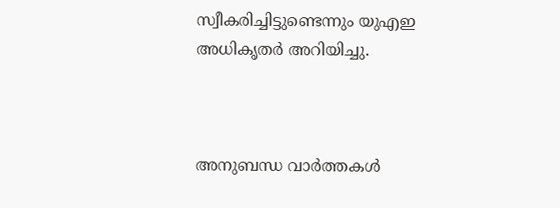സ്വീകരിച്ചിട്ടുണ്ടെന്നും യുഎഇ അധികൃതര്‍ അറിയിച്ചു.



അനുബന്ധ വാര്‍ത്തകള്‍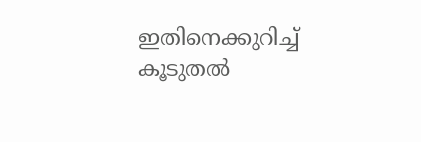ഇതിനെക്കുറിച്ച് കൂടുതല്‍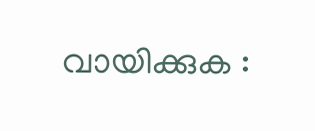വായിക്കുക :